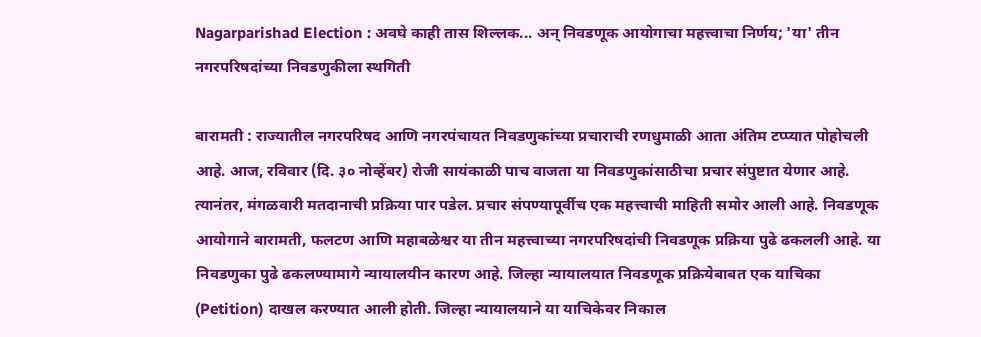Nagarparishad Election : अवघे काही तास शिल्लक... अन् निवडणूक आयोगाचा महत्त्वाचा निर्णय; 'या' तीन नगरपरिषदांच्या निवडणुकीला स्थगिती

बारामती : राज्यातील नगरपरिषद आणि नगरपंचायत निवडणुकांच्या प्रचाराची रणधुमाळी आता अंतिम टप्प्यात पोहोचली आहे. आज, रविवार (दि. ३० नोव्हेंबर) रोजी सायंकाळी पाच वाजता या निवडणुकांसाठीचा प्रचार संपुष्टात येणार आहे. त्यानंतर, मंगळवारी मतदानाची प्रक्रिया पार पडेल. प्रचार संपण्यापूर्वीच एक महत्त्वाची माहिती समोर आली आहे. निवडणूक आयोगाने बारामती, फलटण आणि महाबळेश्वर या तीन महत्त्वाच्या नगरपरिषदांची निवडणूक प्रक्रिया पुढे ढकलली आहे. या निवडणुका पुढे ढकलण्यामागे न्यायालयीन कारण आहे. जिल्हा न्यायालयात निवडणूक प्रक्रियेबाबत एक याचिका (Petition) दाखल करण्यात आली होती. जिल्हा न्यायालयाने या याचिकेवर निकाल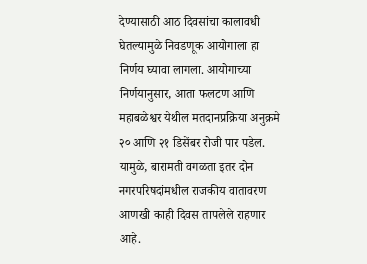देण्यासाठी आठ दिवसांचा कालावधी घेतल्यामुळे निवडणूक आयोगाला हा निर्णय घ्यावा लागला. आयोगाच्या निर्णयानुसार, आता फलटण आणि महाबळेश्वर येथील मतदानप्रक्रिया अनुक्रमे २० आणि २१ डिसेंबर रोजी पार पडेल. यामुळे, बारामती वगळता इतर दोन नगरपरिषदांमधील राजकीय वातावरण आणखी काही दिवस तापलेले राहणार आहे.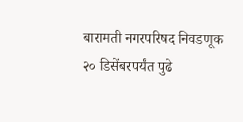बारामती नगरपरिषद निवडणूक २० डिसेंबरपर्यंत पुढे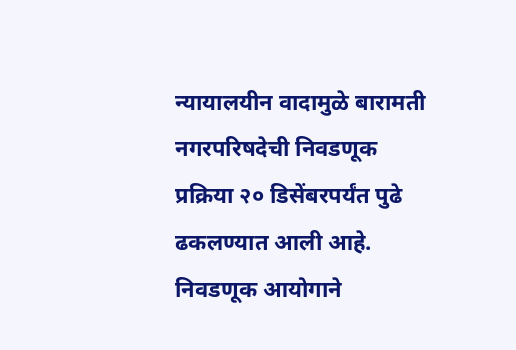न्यायालयीन वादामुळे बारामती नगरपरिषदेची निवडणूक प्रक्रिया २० डिसेंबरपर्यंत पुढे ढकलण्यात आली आहे. निवडणूक आयोगाने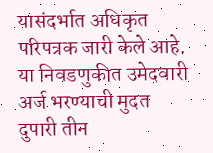यासंदर्भात अधिकृत परिपत्रक जारी केले आहे. या निवडणुकीत उमेदवारी अर्ज भरण्याची मुदत दुपारी तीन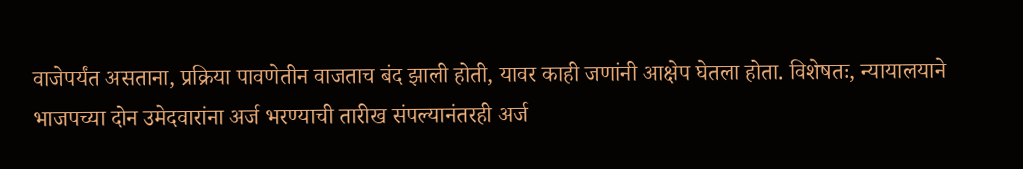वाजेपर्यंत असताना, प्रक्रिया पावणेतीन वाजताच बंद झाली होती, यावर काही जणांनी आक्षेप घेतला होता. विशेषतः, न्यायालयाने भाजपच्या दोन उमेदवारांना अर्ज भरण्याची तारीख संपल्यानंतरही अर्ज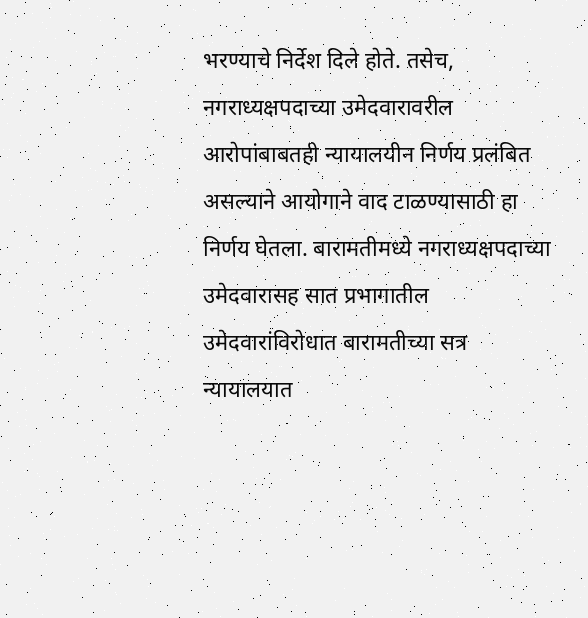भरण्याचे निर्देश दिले होते. तसेच, नगराध्यक्षपदाच्या उमेदवारावरील आरोपांबाबतही न्यायालयीन निर्णय प्रलंबित असल्याने आयोगाने वाद टाळण्यासाठी हा निर्णय घेतला. बारामतीमध्ये नगराध्यक्षपदाच्या उमेदवारासह सात प्रभागातील उमेदवारांविरोधात बारामतीच्या सत्र न्यायालयात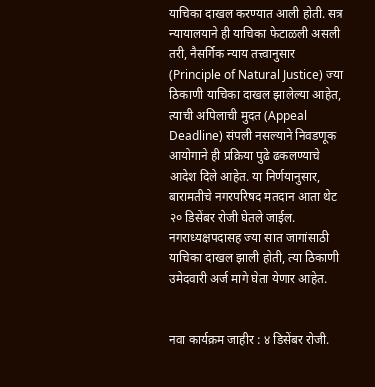याचिका दाखल करण्यात आली होती. सत्र न्यायालयाने ही याचिका फेटाळली असली तरी, नैसर्गिक न्याय तत्त्वानुसार (Principle of Natural Justice) ज्या ठिकाणी याचिका दाखल झालेल्या आहेत, त्याची अपिलाची मुदत (Appeal Deadline) संपली नसल्याने निवडणूक आयोगाने ही प्रक्रिया पुढे ढकलण्याचे आदेश दिले आहेत. या निर्णयानुसार, बारामतीचे नगरपरिषद मतदान आता थेट २० डिसेंबर रोजी घेतले जाईल. नगराध्यक्षपदासह ज्या सात जागांसाठी याचिका दाखल झाली होती, त्या ठिकाणी उमेदवारी अर्ज मागे घेता येणार आहेत.


नवा कार्यक्रम जाहीर : ४ डिसेंबर रोजी.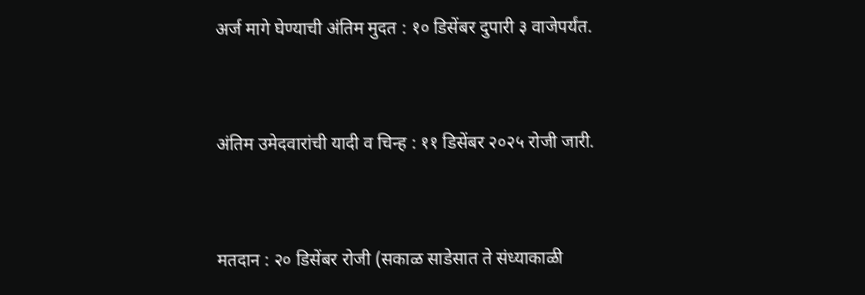अर्ज मागे घेण्याची अंतिम मुदत : १० डिसेंबर दुपारी ३ वाजेपर्यंत.


अंतिम उमेदवारांची यादी व चिन्ह : ११ डिसेंबर २०२५ रोजी जारी.


मतदान : २० डिसेंबर रोजी (सकाळ साडेसात ते संध्याकाळी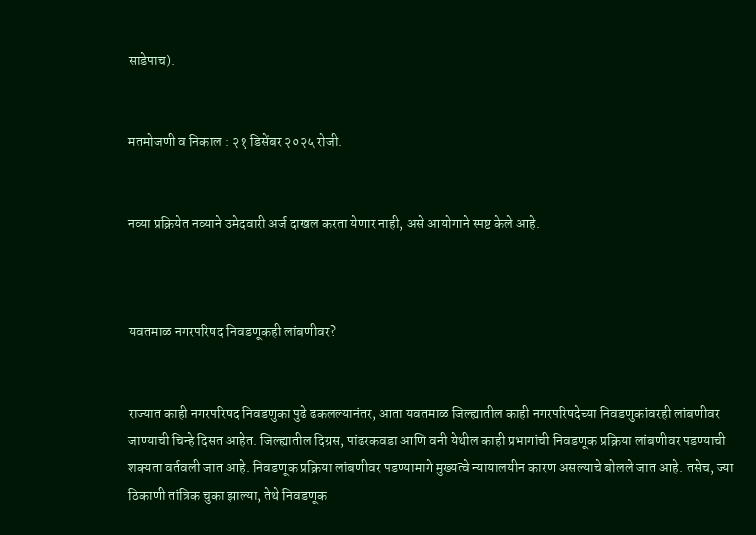साडेपाच).


मतमोजणी व निकाल : २१ डिसेंबर २०२५ रोजी.


नव्या प्रक्रियेत नव्याने उमेदवारी अर्ज दाखल करता येणार नाही, असे आयोगाने स्पष्ट केले आहे.



यवतमाळ नगरपरिषद निवडणूकही लांबणीवर?


राज्यात काही नगरपरिषद निवडणुका पुढे ढकलल्यानंतर, आता यवतमाळ जिल्ह्यातील काही नगरपरिषदेच्या निवडणुकांवरही लांबणीवर जाण्याची चिन्हे दिसत आहेत. जिल्ह्यातील दिग्रस, पांढरकवडा आणि वनी येथील काही प्रभागांची निवडणूक प्रक्रिया लांबणीवर पडण्याची शक्यता वर्तवली जात आहे. निवडणूक प्रक्रिया लांबणीवर पडण्यामागे मुख्यत्वे न्यायालयीन कारण असल्याचे बोलले जात आहे. तसेच, ज्या ठिकाणी तांत्रिक चुका झाल्या, तेथे निवडणूक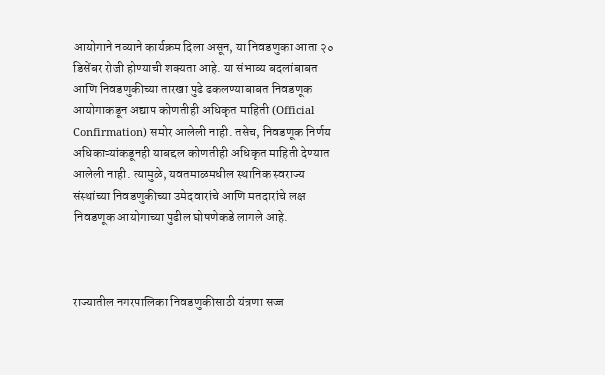आयोगाने नव्याने कार्यक्रम दिला असून, या निवडणुका आता २० डिसेंबर रोजी होण्याची शक्यता आहे. या संभाव्य बदलांबाबत आणि निवडणुकीच्या तारखा पुढे ढकलण्याबाबत निवडणूक आयोगाकडून अद्याप कोणतीही अधिकृत माहिती (Official Confirmation) समोर आलेली नाही. तसेच, निवडणूक निर्णय अधिकाऱ्यांकडूनही याबद्दल कोणतीही अधिकृत माहिती देण्यात आलेली नाही. त्यामुळे, यवतमाळमधील स्थानिक स्वराज्य संस्थांच्या निवडणुकीच्या उमेदवारांचे आणि मतदारांचे लक्ष निवडणूक आयोगाच्या पुढील घोषणेकडे लागले आहे.



राज्यातील नगरपालिका निवडणुकीसाठी यंत्रणा सज्ज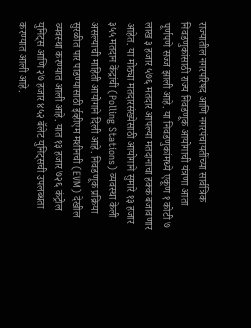राज्यातील नगरपरिषद आणि नगरपंचायतींच्या सार्वत्रिक निवडणुकांसाठी राज्य निवडणूक आयोगाची यंत्रणा आता पूर्णपणे सज्ज झाली आहे. या निवडणुकांमध्ये एकूण १ कोटी ७ लाख ३ हजार ५७६ मतदार आपल्या मतदानाचा हक्क बजावणार आहेत. या मोठ्या मतदारसंख्येसाठी आयोगाने सुमारे १३ हजार ३५५ मतदान केंद्रांची (Polling Stations) व्यवस्था केली असल्याची माहिती आयोगाने दिली आहे. निवडणूक प्रक्रिया सुरळीत पार पाडण्यासाठी ईव्हीएम मशीनची (EVM) देखील व्यवस्था करण्यात आली आहे. यात १३ हजार ७२६ कंट्रोल युनिट्स आणि २७ हजार ४५२ बॅलेट युनिट्सची उपलब्धता करण्यात आली आहे.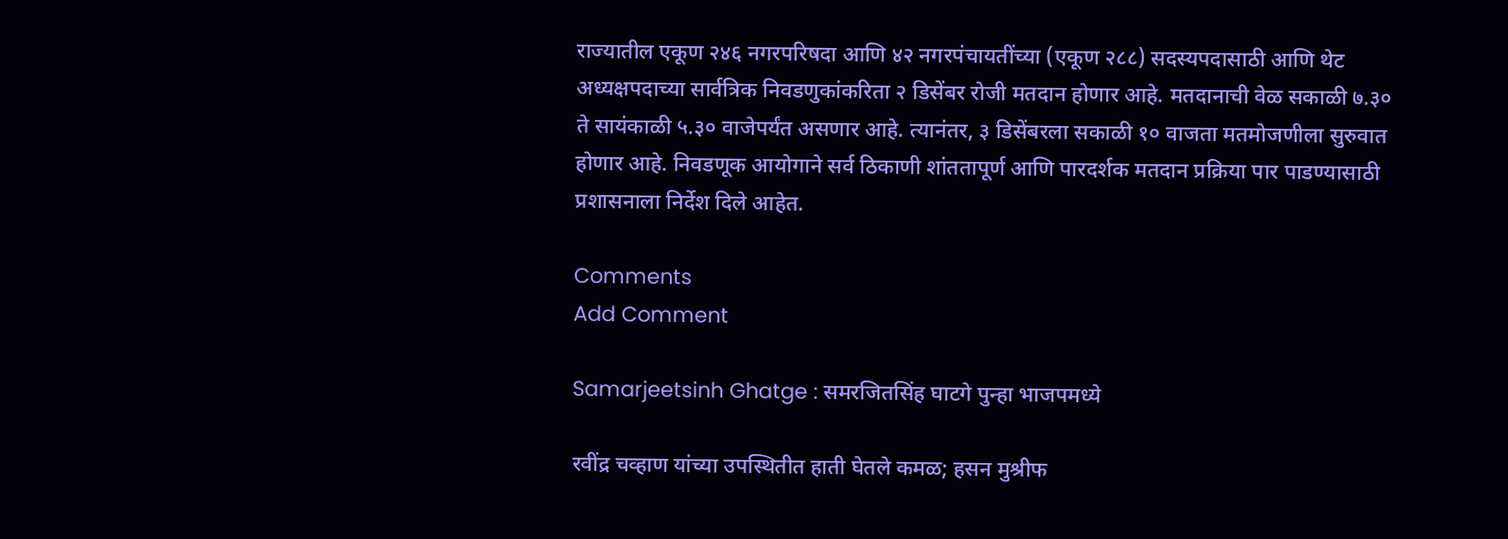राज्यातील एकूण २४६ नगरपरिषदा आणि ४२ नगरपंचायतींच्या (एकूण २८८) सदस्यपदासाठी आणि थेट अध्यक्षपदाच्या सार्वत्रिक निवडणुकांकरिता २ डिसेंबर रोजी मतदान होणार आहे. मतदानाची वेळ सकाळी ७.३० ते सायंकाळी ५.३० वाजेपर्यंत असणार आहे. त्यानंतर, ३ डिसेंबरला सकाळी १० वाजता मतमोजणीला सुरुवात होणार आहे. निवडणूक आयोगाने सर्व ठिकाणी शांततापूर्ण आणि पारदर्शक मतदान प्रक्रिया पार पाडण्यासाठी प्रशासनाला निर्देश दिले आहेत.

Comments
Add Comment

Samarjeetsinh Ghatge : समरजितसिंह घाटगे पुन्हा भाजपमध्ये

रवींद्र चव्हाण यांच्या उपस्थितीत हाती घेतले कमळ; हसन मुश्रीफ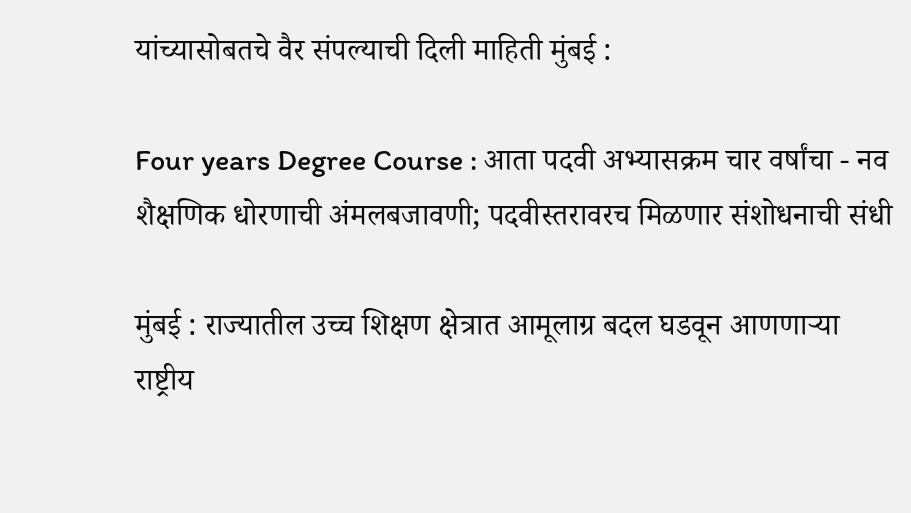यांच्यासोबतचे वैर संपल्याची दिली माहिती मुंबई :

Four years Degree Course : आता पदवी अभ्यासक्रम चार वर्षांचा - नव शैक्षणिक धोरणाची अंमलबजावणी; पदवीस्तरावरच मिळणार संशोधनाची संधी

मुंबई : राज्यातील उच्च शिक्षण क्षेत्रात आमूलाग्र बदल घडवून आणणाऱ्या राष्ट्रीय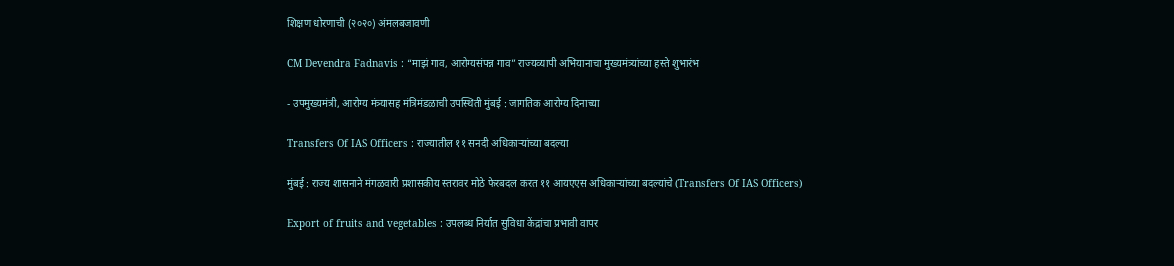शिक्षण धोरणाची (२०२०) अंमलबजावणी

CM Devendra Fadnavis : “माझं गाव, आरोग्यसंपन्न गाव” राज्यव्यापी अभियानाचा मुख्यमंत्र्यांच्या हस्ते शुभारंभ

- उपमुख्यमंत्री, आरोग्य मंत्र्यासह मंत्रिमंडळाची उपस्थिती मुंबई : जागतिक आरोग्य दिनाच्या

Transfers Of IAS Officers : राज्यातील ११ सनदी अधिकाऱ्यांच्या बदल्या

मुंबई : राज्य शासनाने मंगळवारी प्रशासकीय स्तरावर मोठे फेरबदल करत ११ आयएएस अधिकाऱ्यांच्या बदल्यांचे (Transfers Of IAS Officers)

Export of fruits and vegetables : उपलब्ध निर्यात सुविधा केंद्रांचा प्रभावी वापर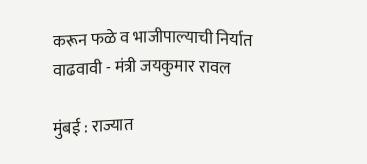करून फळे व भाजीपाल्याची निर्यात वाढवावी - मंत्री जयकुमार रावल

मुंबई : राज्यात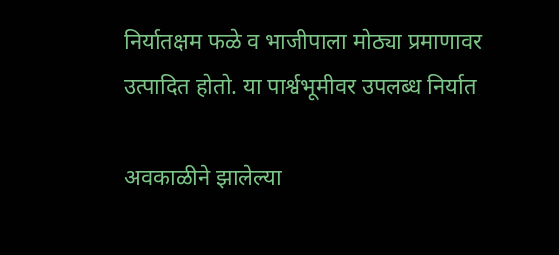निर्यातक्षम फळे व भाजीपाला मोठ्या प्रमाणावर उत्पादित होतो. या पार्श्वभूमीवर उपलब्ध निर्यात

अवकाळीने झालेल्या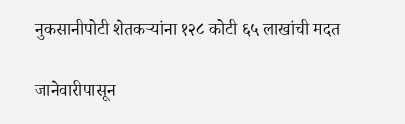नुकसानीपोटी शेतकऱ्यांना १२८ कोटी ६५ लाखांची मदत

जानेवारीपासून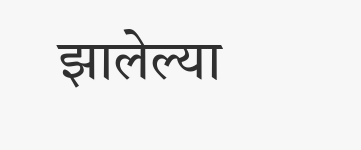झालेल्या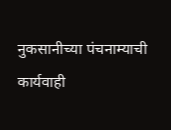नुकसानीच्या पंचनाम्याची कार्यवाही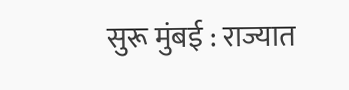सुरू मुंबई : राज्यात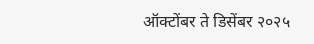ऑक्टोंबर ते डिसेंबर २०२५